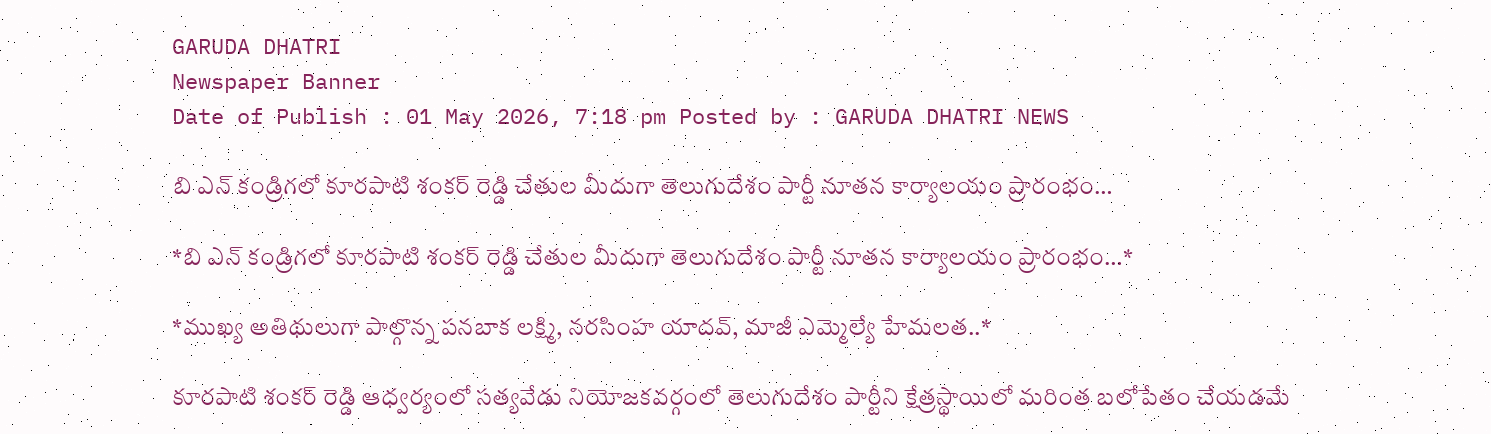GARUDA DHATRI
Newspaper Banner
Date of Publish : 01 May 2026, 7:18 pm Posted by : GARUDA DHATRI NEWS

బి ఎన్ కండ్రిగలో కూరపాటి శంకర్ రెడ్డి చేతుల మీదుగా తెలుగుదేశం పార్టీ నూతన కార్యాలయం ప్రారంభం…

*బి ఎన్ కండ్రిగలో కూరపాటి శంకర్ రెడ్డి చేతుల మీదుగా తెలుగుదేశం పార్టీ నూతన కార్యాలయం ప్రారంభం…*

*ముఖ్య అతిథులుగా పాల్గొన్న పనబాక లక్ష్మి, నరసింహ యాదవ్, మాజీ ఎమ్మెల్యే హేమలత..*

కూరపాటి శంకర్ రెడ్డి ఆధ్వర్యంలో సత్యవేడు నియోజకవర్గంలో తెలుగుదేశం పార్టీని క్షేత్రస్థాయిలో మరింత బలోపేతం చేయడమే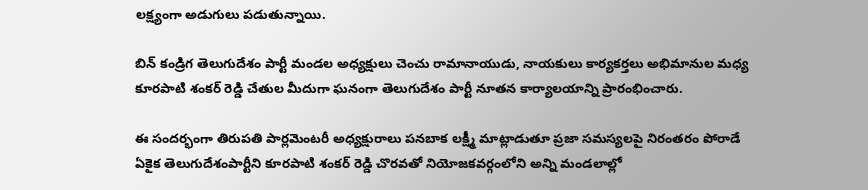లక్ష్యంగా అడుగులు పడుతున్నాయి.

బిన్ కండ్రిగ తెలుగుదేశం పార్టీ మండల అధ్యక్షులు చెంచు రామానాయుడు, నాయకులు కార్యకర్తలు అభిమానుల మధ్య కూరపాటి శంకర్ రెడ్డి చేతుల మీదుగా ఘనంగా తెలుగుదేశం పార్టీ నూతన కార్యాలయాన్ని ప్రారంభించారు.

ఈ సందర్భంగా తిరుపతి పార్లమెంటరీ అధ్యక్షురాలు పనబాక లక్ష్మీ మాట్లాడుతూ ప్రజా సమస్యలపై నిరంతరం పోరాడే ఏకైక తెలుగుదేశంపార్టీని కూరపాటి శంకర్ రెడ్డి చొరవతో నియోజకవర్గంలోని అన్ని మండలాల్లో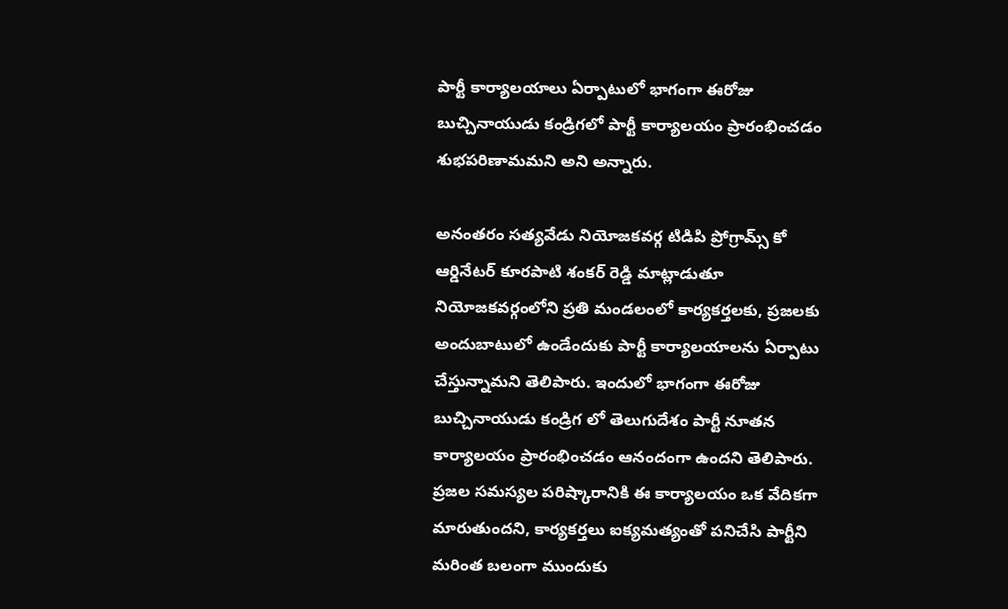పార్టీ కార్యాలయాలు ఏర్పాటులో భాగంగా ఈరోజు బుచ్చినాయుడు కండ్రిగలో పార్టీ కార్యాలయం ప్రారంభించడం శుభపరిణామమని అని అన్నారు.

అనంతరం సత్యవేడు నియోజకవర్గ టిడిపి ప్రోగ్రామ్స్ కో ఆర్డినేటర్ కూరపాటి శంకర్ రెడ్డి మాట్లాడుతూ నియోజకవర్గంలోని ప్రతి మండలంలో కార్యకర్తలకు, ప్రజలకు అందుబాటులో ఉండేందుకు పార్టీ కార్యాలయాలను ఏర్పాటు చేస్తున్నామని తెలిపారు. ఇందులో భాగంగా ఈరోజు బుచ్చినాయుడు కండ్రిగ లో తెలుగుదేశం పార్టీ నూతన కార్యాలయం ప్రారంభించడం ఆనందంగా ఉందని తెలిపారు. ప్రజల సమస్యల పరిష్కారానికి ఈ కార్యాలయం ఒక వేదికగా మారుతుందని, కార్యకర్తలు ఐక్యమత్యంతో పనిచేసి పార్టీని మరింత బలంగా ముందుకు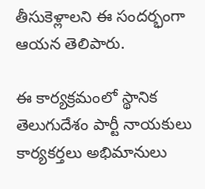తీసుకెళ్లాలని ఈ సందర్భంగా ఆయన తెలిపారు.

ఈ కార్యక్రమంలో స్థానిక తెలుగుదేశం పార్టీ నాయకులు కార్యకర్తలు అభిమానులు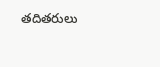తదితరులు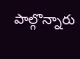పాల్గొన్నారు